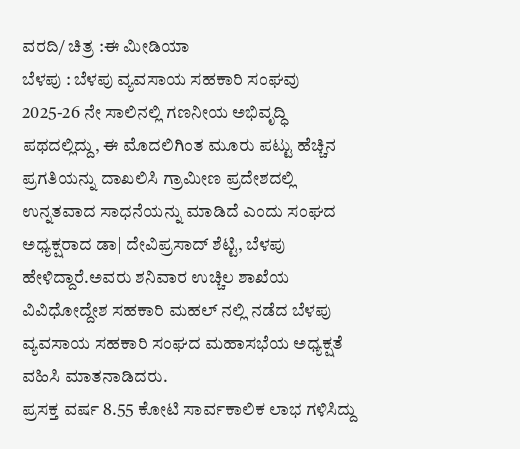ವರದಿ/ ಚಿತ್ರ :ಈ ಮೀಡಿಯಾ
ಬೆಳಪು : ಬೆಳಪು ವ್ಯವಸಾಯ ಸಹಕಾರಿ ಸಂಘವು 2025-26 ನೇ ಸಾಲಿನಲ್ಲಿ ಗಣನೀಯ ಅಭಿವೃದ್ಧಿ ಪಥದಲ್ಲಿದ್ದು, ಈ ಮೊದಲಿಗಿಂತ ಮೂರು ಪಟ್ಟು ಹೆಚ್ಚಿನ ಪ್ರಗತಿಯನ್ನು ದಾಖಲಿಸಿ ಗ್ರಾಮೀಣ ಪ್ರದೇಶದಲ್ಲಿ ಉನ್ನತವಾದ ಸಾಧನೆಯನ್ನು ಮಾಡಿದೆ ಎಂದು ಸಂಘದ ಅಧ್ಯಕ್ಷರಾದ ಡಾ| ದೇವಿಪ್ರಸಾದ್ ಶೆಟ್ಟಿ, ಬೆಳಪು ಹೇಳಿದ್ದಾರೆ.ಅವರು ಶನಿವಾರ ಉಚ್ಚಿಲ ಶಾಖೆಯ ವಿವಿಧೋದ್ದೇಶ ಸಹಕಾರಿ ಮಹಲ್ ನಲ್ಲಿ ನಡೆದ ಬೆಳಪು ವ್ಯವಸಾಯ ಸಹಕಾರಿ ಸಂಘದ ಮಹಾಸಭೆಯ ಅಧ್ಯಕ್ಷತೆ ವಹಿಸಿ ಮಾತನಾಡಿದರು.
ಪ್ರಸಕ್ತ ವರ್ಷ 8.55 ಕೋಟಿ ಸಾರ್ವಕಾಲಿಕ ಲಾಭ ಗಳಿಸಿದ್ದು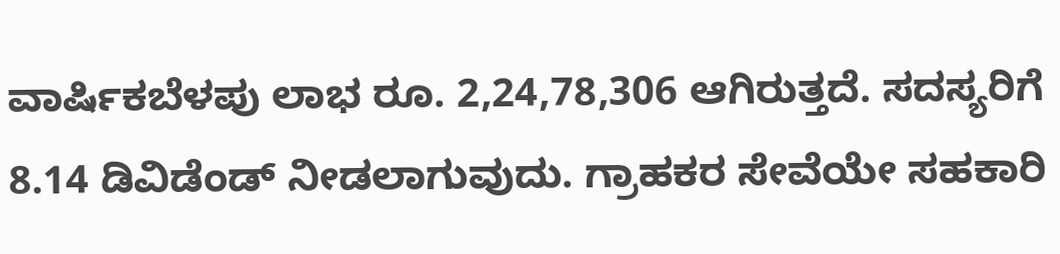ವಾರ್ಷಿಕಬೆಳಪು ಲಾಭ ರೂ. 2,24,78,306 ಆಗಿರುತ್ತದೆ. ಸದಸ್ಯರಿಗೆ 8.14 ಡಿವಿಡೆಂಡ್ ನೀಡಲಾಗುವುದು. ಗ್ರಾಹಕರ ಸೇವೆಯೇ ಸಹಕಾರಿ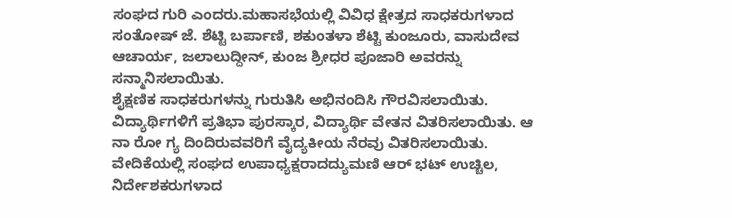ಸಂಘದ ಗುರಿ ಎಂದರು.ಮಹಾಸಭೆಯಲ್ಲಿ ವಿವಿಧ ಕ್ಷೇತ್ರದ ಸಾಧಕರುಗಳಾದ ಸಂತೋಷ್ ಜೆ. ಶೆಟ್ಟಿ ಬರ್ಪಾಣಿ, ಶಕುಂತಳಾ ಶೆಟ್ಟಿ ಕುಂಜೂರು, ವಾಸುದೇವ ಆಚಾರ್ಯ, ಜಲಾಲುದ್ದೀನ್, ಕುಂಜ ಶ್ರೀಧರ ಪೂಜಾರಿ ಅವರನ್ನು ಸನ್ಮಾನಿಸಲಾಯಿತು.
ಶೈಕ್ಷಣಿಕ ಸಾಧಕರುಗಳನ್ನು ಗುರುತಿಸಿ ಅಭಿನಂದಿಸಿ ಗೌರವಿಸಲಾಯಿತು. ವಿದ್ಯಾರ್ಥಿಗಳಿಗೆ ಪ್ರತಿಭಾ ಪುರಸ್ಕಾರ, ವಿದ್ಯಾರ್ಥಿ ವೇತನ ವಿತರಿಸಲಾಯಿತು. ಆ ನಾ ರೋ ಗ್ಯ ದಿಂದಿರುವವರಿಗೆ ವೈದ್ಯಕೀಯ ನೆರವು ವಿತರಿಸಲಾಯಿತು.
ವೇದಿಕೆಯಲ್ಲಿ ಸಂಘದ ಉಪಾಧ್ಯಕ್ಷರಾದದ್ಯುಮಣಿ ಆರ್ ಭಟ್ ಉಚ್ಚಿಲ, ನಿರ್ದೇಶಕರುಗಳಾದ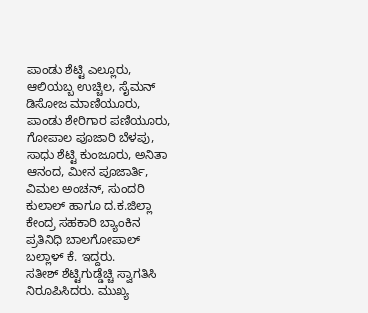ಪಾಂಡು ಶೆಟ್ಟಿ ಎಲ್ಲೂರು, ಆಲಿಯಬ್ಬ ಉಚ್ಚಿಲ, ಸೈಮನ್ ಡಿಸೋಜ ಮಾಣಿಯೂರು, ಪಾಂಡು ಶೇರಿಗಾರ ಪಣಿಯೂರು, ಗೋಪಾಲ ಪೂಜಾರಿ ಬೆಳಪು, ಸಾಧು ಶೆಟ್ಟಿ ಕುಂಜೂರು, ಅನಿತಾ ಆನಂದ, ಮೀನ ಪೂಜಾರ್ತಿ, ವಿಮಲ ಅಂಚನ್, ಸುಂದರಿ ಕುಲಾಲ್ ಹಾಗೂ ದ.ಕ.ಜಿಲ್ಲಾ ಕೇಂದ್ರ ಸಹಕಾರಿ ಬ್ಯಾಂಕಿನ ಪ್ರತಿನಿಧಿ ಬಾಲಗೋಪಾಲ್ ಬಲ್ಲಾಳ್ ಕೆ. ಇದ್ದರು.
ಸತೀಶ್ ಶೆಟ್ಟಿಗುಡ್ಡೆಚ್ಚಿ ಸ್ವಾಗತಿಸಿ ನಿರೂಪಿಸಿದರು. ಮುಖ್ಯ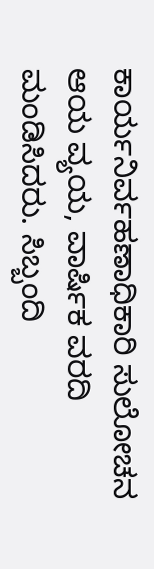ಕಾರ್ಯನಿರ್ವಹಣಾಧಿಕಾರಿ ಸುಲೋಚನ ಆಯ ವ್ಯಯ, ವಾರ್ಷಿಕ ವರದಿ ಮಂಡಿಸಿದರು. ಸಿಬ್ಬಂದಿ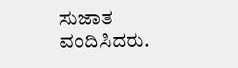ಸುಜಾತ ವಂದಿಸಿದರು.